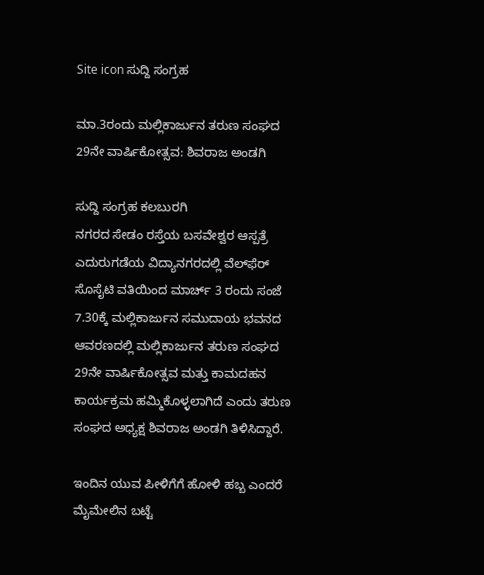Site icon ಸುದ್ದಿ ಸಂಗ್ರಹ

ಮಾ.3ರಂದು ಮಲ್ಲಿಕಾರ್ಜುನ ತರುಣ ಸಂಘದ 29ನೇ ವಾರ್ಷಿಕೋತ್ಸವ: ಶಿವರಾಜ ಅಂಡಗಿ

ಸುದ್ದಿ ಸಂಗ್ರಹ ಕಲಬುರಗಿ
ನಗರದ ಸೇಡಂ ರಸ್ತೆಯ ಬಸವೇಶ್ವರ ಆಸ್ಪತ್ರೆ ಎದುರುಗಡೆಯ ವಿದ್ಯಾನಗರದಲ್ಲಿ ವೆಲ್‌ಫೆರ್ ಸೊಸೈಟಿ ವತಿಯಿಂದ ಮಾರ್ಚ್ 3 ರಂದು ಸಂಜೆ 7.30ಕ್ಕೆ ಮಲ್ಲಿಕಾರ್ಜುನ ಸಮುದಾಯ ಭವನದ ಆವರಣದಲ್ಲಿ ಮಲ್ಲಿಕಾರ್ಜುನ ತರುಣ ಸಂಘದ 29ನೇ ವಾರ್ಷಿಕೋತ್ಸವ ಮತ್ತು ಕಾಮದಹನ ಕಾರ್ಯಕ್ರಮ ಹಮ್ಮಿಕೊಳ್ಳಲಾಗಿದೆ ಎಂದು ತರುಣ ಸಂಘದ ಅಧ್ಯಕ್ಷ ಶಿವರಾಜ ಅಂಡಗಿ ತಿಳಿಸಿದ್ದಾರೆ.

ಇಂದಿನ ಯುವ ಪೀಳಿಗೆಗೆ ಹೋಳಿ ಹಬ್ಬ ಎಂದರೆ ಮೈಮೇಲಿನ ಬಟ್ಟೆ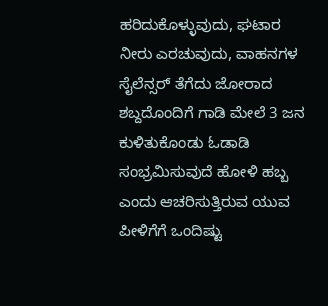ಹರಿದುಕೊಳ್ಳುವುದು, ಘಟಾರ ನೀರು ಎರಚುವುದು, ವಾಹನಗಳ ಸೈಲೆನ್ಸರ್ ತೆಗೆದು ಜೋರಾದ ಶಬ್ದದೊಂದಿಗೆ ಗಾಡಿ ಮೇಲೆ 3 ಜನ ಕುಳಿತುಕೊಂಡು ಓಡಾಡಿ ಸಂಭ್ರಮಿಸುವುದೆ ಹೋಳಿ ಹಬ್ಬ ಎಂದು ಆಚರಿಸುತ್ತಿರುವ ಯುವ ಪೀಳಿಗೆಗೆ ಒಂದಿಷ್ಟು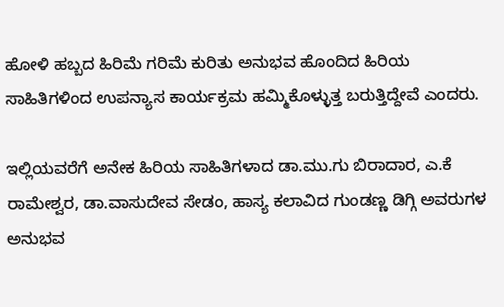ಹೋಳಿ ಹಬ್ಬದ ಹಿರಿಮೆ ಗರಿಮೆ ಕುರಿತು ಅನುಭವ ಹೊಂದಿದ ಹಿರಿಯ ಸಾಹಿತಿಗಳಿಂದ ಉಪನ್ಯಾಸ ಕಾರ್ಯಕ್ರಮ ಹಮ್ಮಿಕೊಳ್ಳುತ್ತ ಬರುತ್ತಿದ್ದೇವೆ ಎಂದರು.

ಇಲ್ಲಿಯವರೆಗೆ ಅನೇಕ ಹಿರಿಯ ಸಾಹಿತಿಗಳಾದ ಡಾ.ಮು.ಗು ಬಿರಾದಾರ, ಎ.ಕೆ ರಾಮೇಶ್ವರ, ಡಾ.ವಾಸುದೇವ ಸೇಡಂ, ಹಾಸ್ಯ ಕಲಾವಿದ ಗುಂಡಣ್ಣ ಡಿಗ್ಗಿ ಅವರುಗಳ ಅನುಭವ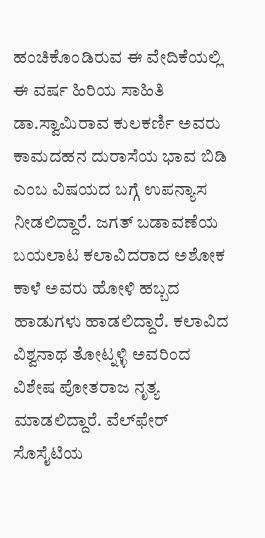ಹಂಚಿಕೊಂಡಿರುವ ಈ ವೇದಿಕೆಯಲ್ಲಿ ಈ ವರ್ಷ ಹಿರಿಯ ಸಾಹಿತಿ ಡಾ.ಸ್ವಾಮಿರಾವ ಕುಲಕರ್ಣಿ ಅವರು ಕಾಮದಹನ ದುರಾಸೆಯ ಭಾವ ಬಿಡಿ ಎಂಬ ವಿಷಯದ ಬಗ್ಗೆ ಉಪನ್ಯಾಸ ನೀಡಲಿದ್ದಾರೆ. ಜಗತ್ ಬಡಾವಣೆಯ ಬಯಲಾಟ ಕಲಾವಿದರಾದ ಅಶೋಕ ಕಾಳೆ ಅವರು ಹೋಳಿ ಹಬ್ಬದ ಹಾಡುಗಳು ಹಾಡಲಿದ್ದಾರೆ. ಕಲಾವಿದ ವಿಶ್ವನಾಥ ತೋಟ್ನಳ್ಳಿ ಅವರಿಂದ ವಿಶೇಷ ಪೋತರಾಜ ನೃತ್ಯ ಮಾಡಲಿದ್ದಾರೆ. ವೆಲ್‌ಫೇರ್ ಸೊಸೈಟಿಯ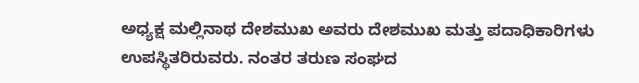ಅಧ್ಯಕ್ಷ ಮಲ್ಲಿನಾಥ ದೇಶಮುಖ ಅವರು ದೇಶಮುಖ ಮತ್ತು ಪದಾಧಿಕಾರಿಗಳು ಉಪಸ್ಥಿತರಿರುವರು. ನಂತರ ತರುಣ ಸಂಘದ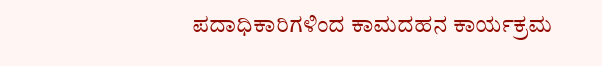ಪದಾಧಿಕಾರಿಗಳಿಂದ ಕಾಮದಹನ ಕಾರ್ಯಕ್ರಮ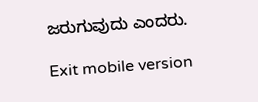ಜರುಗುವುದು ಎಂದರು.

Exit mobile version